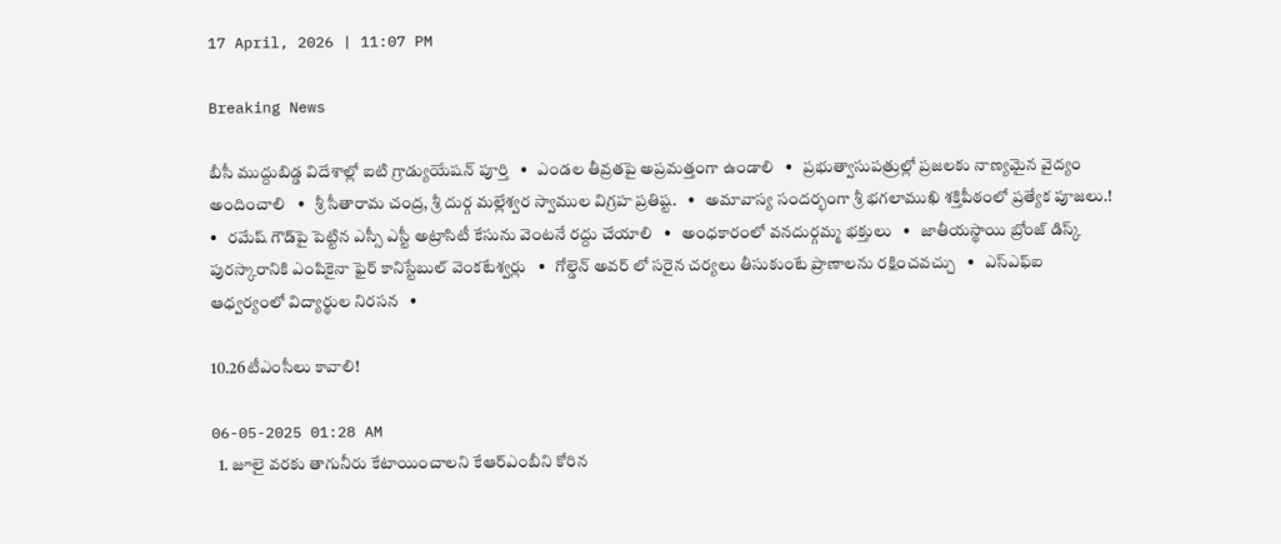17 April, 2026 | 11:07 PM

Breaking News

బీసీ ముద్దుబిడ్డ విదేశాల్లో ఐటి గ్రాడ్యుయేషన్ పూర్తి   •   ఎండల తీవ్రతపై అప్రమత్తంగా ఉండాలి   •   ప్రభుత్వాసుపత్రుల్లో ప్రజలకు నాణ్యమైన వైద్యం అందించాలి   •   శ్రీ సీతారామ చంద్ర, శ్రీ దుర్గ మల్లేశ్వర స్వాముల విగ్రహ ప్రతిష్ట.   •   అమావాస్య సందర్భంగా శ్రీ భగలాముఖి శక్తిపీఠంలో ప్రత్యేక పూజలు.!   •   రమేష్ గౌడ్‌పై పెట్టిన ఎస్సీ ఎస్టీ అట్రాసిటీ కేసును వెంటనే రద్దు చేయాలి   •   అంధకారంలో వనదుర్గమ్మ భక్తులు   •   జాతీయస్థాయి బ్రోంజ్ డిస్క్ పురస్కారానికి ఎంపికైనా ఫైర్ కానిస్టేబుల్ వెంకటేశ్వర్లు   •   గోల్డెన్ అవర్ లో సరైన చర్యలు తీసుకుంటే ప్రాణాలను రక్షించవచ్చు   •   ఎస్ఎఫ్ఐ ఆధ్వర్యంలో విద్యార్థుల నిరసన   •

10.26టీఎంసీలు కావాలి!

06-05-2025 01:28 AM
  1. జూలై వరకు తాగునీరు కేటాయించాలని కేఆర్‌ఎంబీని కోరిన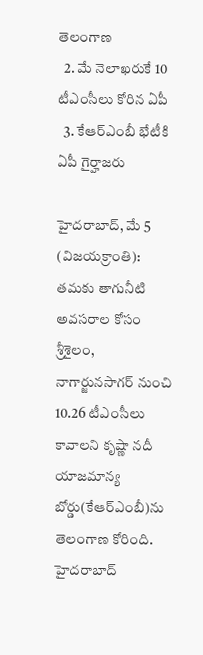తెలంగాణ
  2. మే నెలాఖరుకే 10 టీఎంసీలు కోరిన ఏపీ
  3. కేఆర్‌ఎంబీ భేటీకి ఏపీ గైర్హాజరు

హైదరాబాద్, మే 5 (విజయక్రాంతి): తమకు తాగునీటి అవసరాల కోసం శ్రీశైలం, నాగార్జునసాగర్ నుంచి 10.26 టీఎంసీలు కావాలని కృష్ణా నదీ యాజమాన్య బోర్డు(కేఆర్‌ఎంబీ)ను తెలంగాణ కోరింది. హైదరాబాద్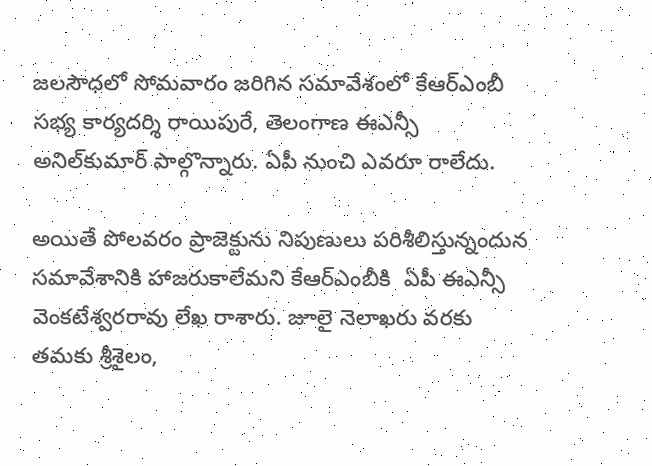జలసౌధలో సోమవారం జరిగిన సమావేశంలో కేఆర్‌ఎంబీ సభ్య కార్యదర్శి రాయిపురే, తెలంగాణ ఈఎన్సీ అనిల్‌కుమార్ పాల్గొన్నారు. ఏపీ నుంచి ఎవరూ రాలేదు.

అయితే పోలవరం ప్రాజెక్టును నిపుణులు పరిశీలిస్తున్నందున సమావేశానికి హాజరుకాలేమని కేఆర్‌ఎంబీకి  ఏపీ ఈఎన్సీ వెంకటేశ్వరరావు లేఖ రాశారు. జూలై నెలాఖరు వరకు తమకు శ్రీశైలం,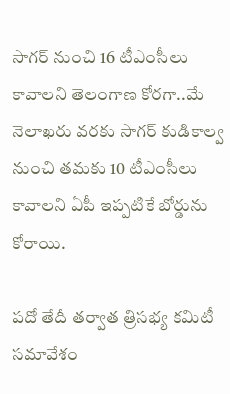సాగర్ నుంచి 16 టీఎంసీలు కావాలని తెలంగాణ కోరగా..మే నెలాఖరు వరకు సాగర్ కుడికాల్వ నుంచి తమకు 10 టీఎంసీలు కావాలని ఏపీ ఇప్పటికే బోర్డును కోరాయి.

పదో తేదీ తర్వాత త్రిసభ్య కమిటీ సమావేశం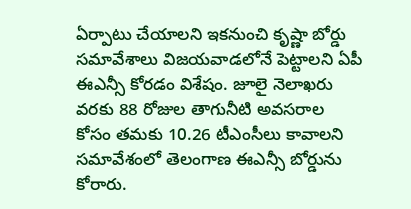ఏర్పాటు చేయాలని ఇకనుంచి కృష్ణా బోర్డు సమావేశాలు విజయవాడలోనే పెట్టాలని ఏపీ ఈఎన్సీ కోరడం విశేషం. జూలై నెలాఖరు వరకు 88 రోజుల తాగునీటి అవసరాల కోసం తమకు 10.26 టీఎంసీలు కావాలని సమావేశంలో తెలంగాణ ఈఎన్సీ బోర్డును కోరారు.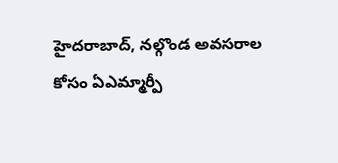హైదరాబాద్, నల్గొండ అవసరాల కోసం ఏఎమ్మార్పీ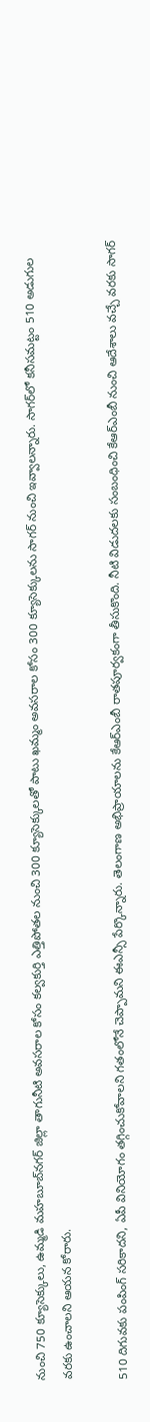నుంచి 750 క్యూసెక్కులు, ఉమ్మడి మహబూబ్‌నగర్ జిల్లా తాగునీటి అవసరాల కోసం కల్వకుర్తి ఎత్తిపోతల నుంచి 300 క్యూసెక్కులతో పాటు ఖమ్మం అవసరాల కోసం 300 క్యూసెక్కులను సాగర్ నుంచి ఇవ్వాలన్నారు. సాగర్‌లో కనీసమట్టం 510 అడుగుల వరకు ఉంచాలని ఆయన కోరారు.

510 దిగువకు పంపింగ్ సరికాదని, ఏపీ వినియోగం తగ్గించుకోవాలని గతంలోనే చెప్పామని ఈఎన్సీ పేర్కొన్నారు. తెలంగాణ అభిప్రాయాలను కేఆర్‌ఎంబీ రాతపూర్వకంగా తీసుకొంది. నీటి విడుదలకు సంబంధించి కేఆర్‌ఎంబీ నుంచి ఆదేశాలు వచ్చే వరకు సాగర్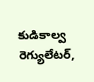కుడికాల్వ రెగ్యులేటర్,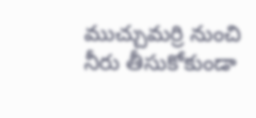ముచ్చుమర్రి నుంచి నీరు తీసుకోకుండా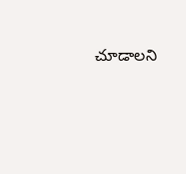చూడాలని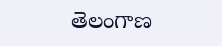తెలంగాణ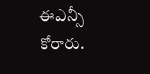ఈఎన్సీ కోరారు.